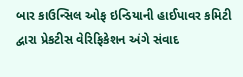બાર કાઉન્સિલ ઓફ ઇન્ડિયાની હાઈપાવર કમિટી દ્વારા પ્રેકટીસ વેરિફિકેશન અંગે સંવાદ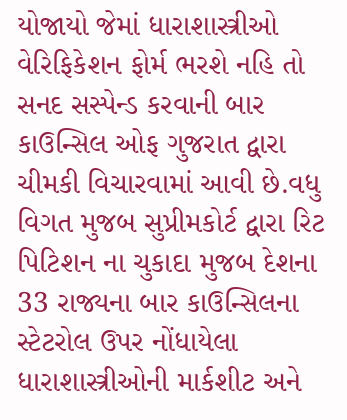યોજાયો જેમાં ધારાશાસ્ત્રીઓ વેરિફિકેશન ફોર્મ ભરશે નહિ તો સનદ સસ્પેન્ડ કરવાની બાર કાઉન્સિલ ઓફ ગુજરાત દ્વારા ચીમકી વિચારવામાં આવી છે.વધુ વિગત મુજબ સુપ્રીમકોર્ટ દ્વારા રિટ પિટિશન ના ચુકાદા મુજબ દેશના 33 રાજ્યના બાર કાઉન્સિલના સ્ટેટરોલ ઉપર નોંધાયેલા ધારાશાસ્ત્રીઓની માર્કશીટ અને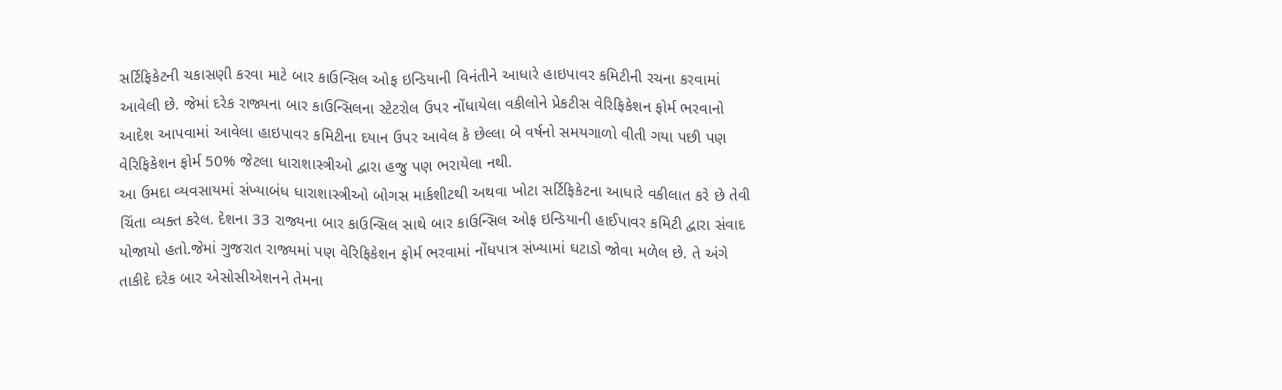સર્ટિફિકેટની ચકાસણી કરવા માટે બાર કાઉન્સિલ ઓફ ઇન્ડિયાની વિનંતીને આધારે હાઇપાવર કમિટીની રચના કરવામાં આવેલી છે. જેમાં દરેક રાજ્યના બાર કાઉન્સિલના સ્ટેટરોલ ઉપર નોંધાયેલા વકીલોને પ્રેકટીસ વેરિફિકેશન ફોર્મ ભરવાનો આદેશ આપવામાં આવેલા હાઇપાવર કમિટીના દયાન ઉપર આવેલ કે છેલ્લા બે વર્ષનો સમયગાળો વીતી ગયા પછી પણ વેરિફિકેશન ફોર્મ 50% જેટલા ધારાશાસ્ત્રીઓ દ્વારા હજુ પણ ભરાયેલા નથી.
આ ઉમદા વ્યવસાયમાં સંખ્યાબંધ ધારાશાસ્ત્રીઓ બોગસ માર્કશીટથી અથવા ખોટા સર્ટિફિકેટના આધારે વકીલાત કરે છે તેવી ચિંતા વ્યક્ત કરેલ. દેશના 33 રાજ્યના બાર કાઉન્સિલ સાથે બાર કાઉન્સિલ ઓફ ઇન્ડિયાની હાઈપાવર કમિટી દ્વારા સંવાદ યોજાયો હતો.જેમાં ગુજરાત રાજ્યમાં પણ વેરિફિકેશન ફોર્મ ભરવામાં નોંધપાત્ર સંખ્યામાં ઘટાડો જોવા મળેલ છે. તે અંગે તાકીદે દરેક બાર એસોસીએશનને તેમના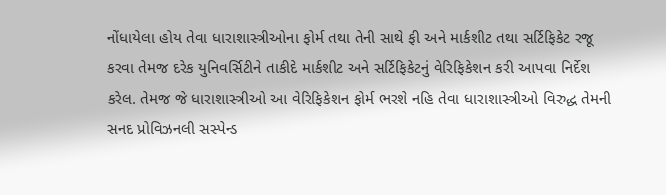નોંધાયેલા હોય તેવા ધારાશાસ્ત્રીઓના ફોર્મ તથા તેની સાથે ફી અને માર્કશીટ તથા સર્ટિફિકેટ રજૂ કરવા તેમજ દરેક યુનિવર્સિટીને તાકીદે માર્કશીટ અને સર્ટિફિકેટનું વેરિફિકેશન કરી આપવા નિર્દેશ કરેલ. તેમજ જે ધારાશાસ્ત્રીઓ આ વેરિફિકેશન ફોર્મ ભરશે નહિ તેવા ધારાશાસ્ત્રીઓ વિરુદ્ધ તેમની સનદ પ્રોવિઝનલી સસ્પેન્ડ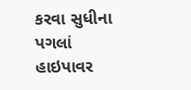કરવા સુધીના પગલાં હાઇપાવર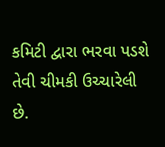કમિટી દ્વારા ભરવા પડશે તેવી ચીમકી ઉચ્ચારેલી છે.